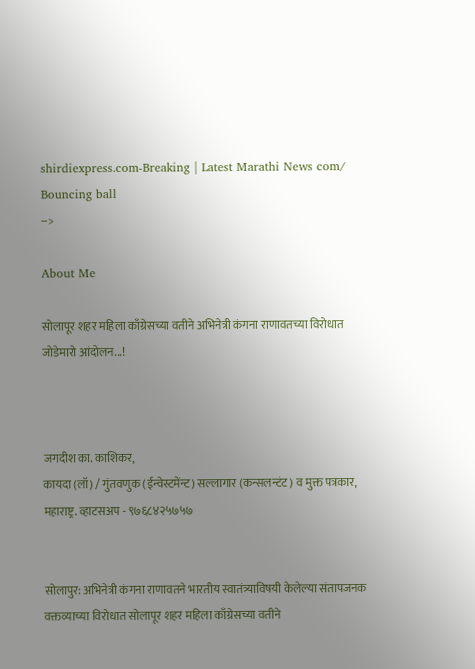shirdiexpress.com-Breaking | Latest Marathi News com/
Bouncing ball
-->

About Me

सोलापूर शहर महिला काँग्रेसच्या वतीने अभिनेत्री कंगना राणावतच्या विरोधात जोडेमारो आंदोलन...!



जगदीश का. काशिकर,
कायदा (लॉ) / गुंतवणुक (ईन्वेस्टमेंन्ट) सल्लागार (कन्सलन्टंट) व मुक्त पत्रकार, महाराष्ट्र. व्हाटसअप - ९७६८४२५७५७


सोलापुर: अभिनेत्री कंगना राणावतने भारतीय स्वातंत्र्याविषयी केलेल्या संतापजनक वक्तव्याच्या विरोधात सोलापूर शहर महिला काँग्रेसच्या वतीने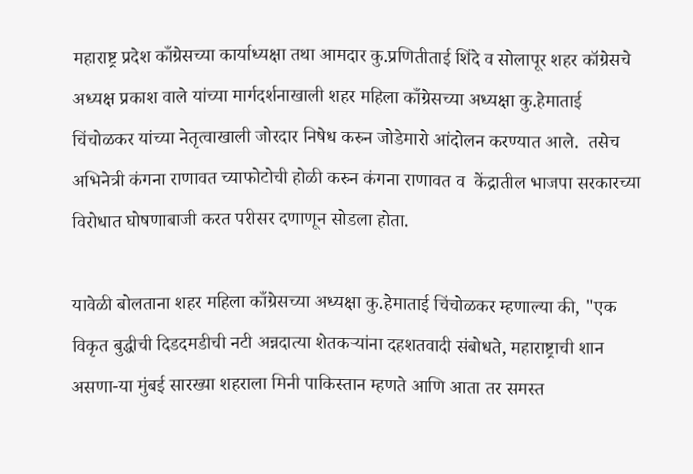महाराष्ट्र प्रदेश काँग्रेसच्या कार्याध्यक्षा तथा आमदार कु.प्रणितीताई शिंदे व सोलापूर शहर कॉग्रेसचे अध्यक्ष प्रकाश वाले यांच्या मार्गदर्शनाखाली शहर महिला काँग्रेसच्या अध्यक्षा कु.हेमाताई चिंचोळकर यांच्या नेतृत्वाखाली जोरदार निषेध करुन जोडेमारो आंदोलन करण्यात आले.  तसेच अभिनेत्री कंगना राणावत च्याफोटोची होळी करुन कंगना राणावत व  केंद्रातील भाजपा सरकारच्या विरोधात घोषणाबाजी करत परीसर दणाणून सोडला होता.

यावेळी बोलताना शहर महिला काँग्रेसच्या अध्यक्षा कु.हेमाताई चिंचोळकर म्हणाल्या की, "एक विकृत बुद्धीची दिडदमडीची नटी अन्नदात्या शेतकऱ्यांना दहशतवादी संबोधते, महाराष्ट्राची शान असणा-या मुंबई सारख्या शहराला मिनी पाकिस्तान म्हणते आणि आता तर समस्त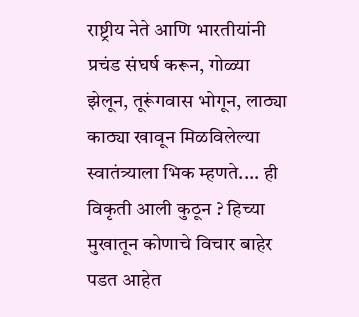राष्ट्रीय नेते आणि भारतीयांनी प्रचंड संघर्ष करून, गोळ्या झेलून, तूरूंगवास भोगून, लाठ्या काठ्या खावून मिळविलेल्या स्वातंत्र्याला भिक म्हणते.... ही विकृती आली कुठून ? हिच्या मुखातून कोणाचे विचार बाहेर पडत आहेत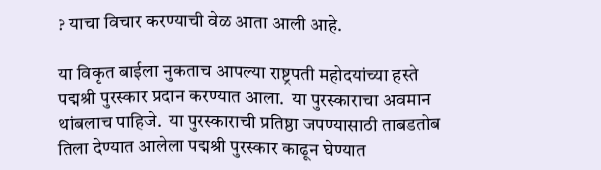? याचा विचार करण्याची वेळ आता आली आहे.

या विकृत बाईला नुकताच आपल्या राष्ट्रपती महोदयांच्या हस्ते पद्मश्री पुरस्कार प्रदान करण्यात आला.  या पुरस्काराचा अवमान थांबलाच पाहिजे.  या पुरस्काराची प्रतिष्ठा जपण्यासाठी ताबडतोब तिला देण्यात आलेला पद्मश्री पुरस्कार काढून घेण्यात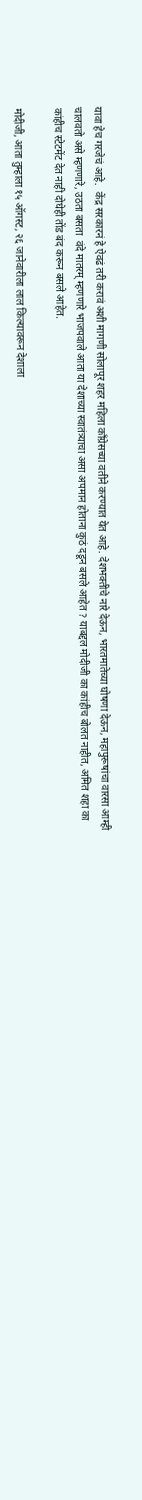यावा हेच गरजेचं आहे.  केंद्र सरकारनं हे ऐवढं तरी करावं अशी मागणी सोलापूर शहर महिला काँग्रेसच्या वतीने करण्यात येत आहे. देशभक्तीचे नारे देऊन, भारतमातेच्या घोषणा देऊन, महापुरूषांचा वारसा आम्ही चालवतो असे म्हणणारे, उठता बसता  वंदे मातरम् म्हणणारे भाजपवाले आता या देशाच्या स्वातंत्र्याचा असा अपमान होताना कुठं दडून बसले आहेत ? याबद्दल मोदीजी का कांहीच बोलत नाहीत, अमित शहा का कांहीच स्टेटमेंट देत नाही दोघेही तोंड बंद करून बसले आहेत.

मोदीजी, आता तुम्हाला १५ ऑगस्ट, २६ जानेवारीला लाल किल्यावरून देशाला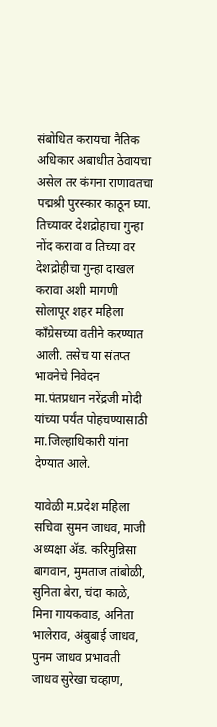संबोधित करायचा नैतिक अधिकार अबाधीत ठेवायचा असेल तर कंगना राणावतचा पद्मश्री पुरस्कार काठून घ्या. तिच्यावर देशद्रोहाचा गुन्हा नोंद करावा व तिच्या वर देशद्रोहीचा गुन्हा दाखल करावा अशी मागणी सोलापूर शहर महिला काँग्रेसच्या वतीने करण्यात आली. तसेच या संतप्त भावनेचे निवेदन मा.पंतप्रधान नरेंद्रजी मोदी यांच्या पर्यंत पोहचण्यासाठी मा.जिल्हाधिकारी यांना देण्यात आले.

यावेळी म.प्रदेश महिला सचिवा सुमन जाधव, माजी अध्यक्षा ॲड. करिमुन्निसा बागवान, मुमताज तांबोळी, सुनिता बेरा, चंदा काळे, मिना गायकवाड, अनिता भालेराव, अंबुबाई जाधव, पुनम जाधव प्रभावती  जाधव सुरेखा चव्हाण,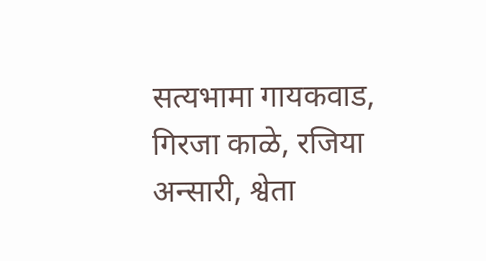सत्यभामा गायकवाड, गिरजा काळे, रजिया अन्सारी, श्वेता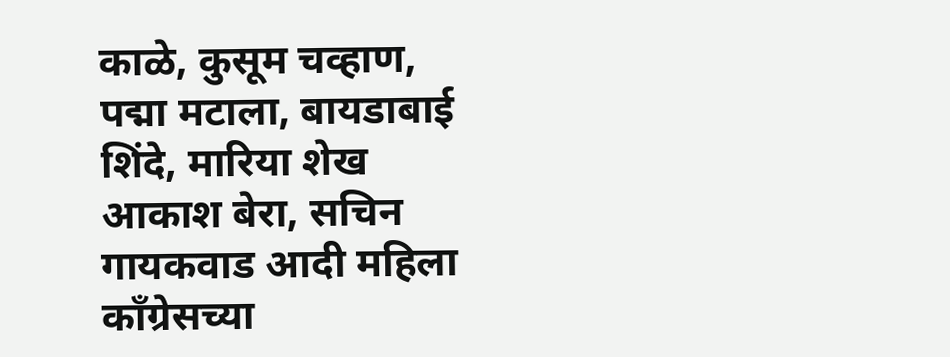काळे, कुसूम चव्हाण, पद्मा मटाला, बायडाबाई शिंदे, मारिया शेख आकाश बेरा, सचिन गायकवाड आदी महिला काँग्रेसच्या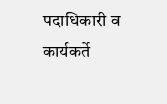पदाधिकारी व कार्यकर्ते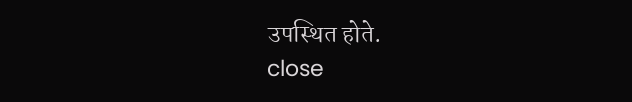उपस्थित होते.
close